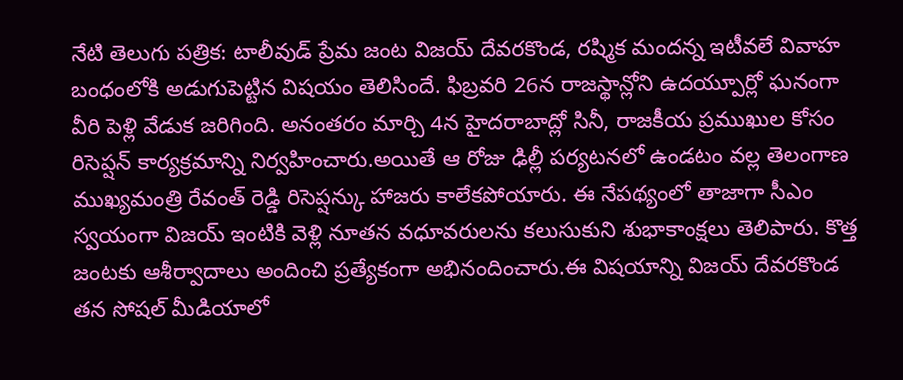నేటి తెలుగు పత్రిక: టాలీవుడ్ ప్రేమ జంట విజయ్ దేవరకొండ, రష్మిక మందన్న ఇటీవలే వివాహ బంధంలోకి అడుగుపెట్టిన విషయం తెలిసిందే. ఫిబ్రవరి 26న రాజస్థాన్లోని ఉదయ్పూర్లో ఘనంగా వీరి పెళ్లి వేడుక జరిగింది. అనంతరం మార్చి 4న హైదరాబాద్లో సినీ, రాజకీయ ప్రముఖుల కోసం రిసెప్షన్ కార్యక్రమాన్ని నిర్వహించారు.అయితే ఆ రోజు ఢిల్లీ పర్యటనలో ఉండటం వల్ల తెలంగాణ ముఖ్యమంత్రి రేవంత్ రెడ్డి రిసెప్షన్కు హాజరు కాలేకపోయారు. ఈ నేపథ్యంలో తాజాగా సీఎం స్వయంగా విజయ్ ఇంటికి వెళ్లి నూతన వధూవరులను కలుసుకుని శుభాకాంక్షలు తెలిపారు. కొత్త జంటకు ఆశీర్వాదాలు అందించి ప్రత్యేకంగా అభినందించారు.ఈ విషయాన్ని విజయ్ దేవరకొండ తన సోషల్ మీడియాలో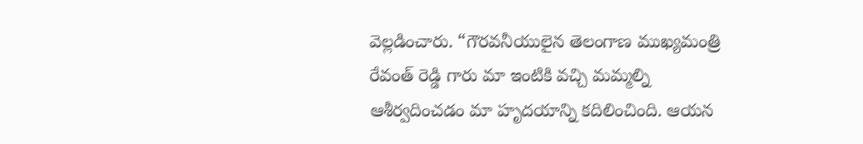వెల్లడించారు. “గౌరవనీయులైన తెలంగాణ ముఖ్యమంత్రి రేవంత్ రెడ్డి గారు మా ఇంటికి వచ్చి మమ్మల్ని ఆశీర్వదించడం మా హృదయాన్ని కదిలించింది. ఆయన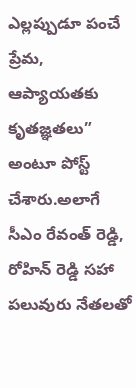ఎల్లప్పుడూ పంచే ప్రేమ, ఆప్యాయతకు కృతజ్ఞతలు” అంటూ పోస్ట్ చేశారు.అలాగే సీఎం రేవంత్ రెడ్డి, రోహిన్ రెడ్డి సహా పలువురు నేతలతో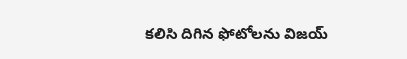కలిసి దిగిన ఫోటోలను విజయ్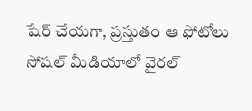షేర్ చేయగా, ప్రస్తుతం ఆ ఫోటోలు సోషల్ మీడియాలో వైరల్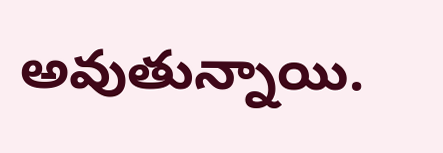అవుతున్నాయి.